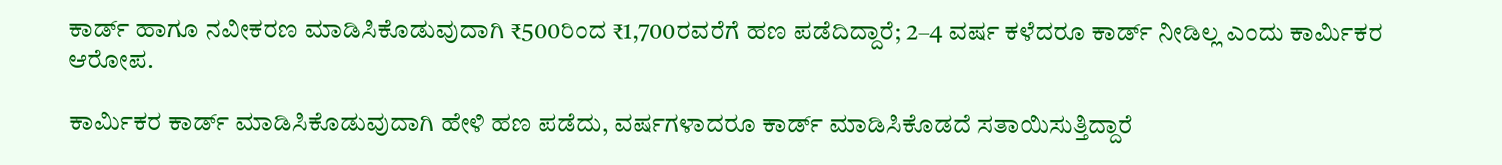ಕಾರ್ಡ್ ಹಾಗೂ ನವೀಕರಣ ಮಾಡಿಸಿಕೊಡುವುದಾಗಿ ₹500ರಿಂದ ₹1,700ರವರೆಗೆ ಹಣ ಪಡೆದಿದ್ದಾರೆ; 2–4 ವರ್ಷ ಕಳೆದರೂ ಕಾರ್ಡ್ ನೀಡಿಲ್ಲ ಎಂದು ಕಾರ್ಮಿಕರ ಆರೋಪ.

ಕಾರ್ಮಿಕರ ಕಾರ್ಡ್ ಮಾಡಿಸಿಕೊಡುವುದಾಗಿ ಹೇಳಿ ಹಣ ಪಡೆದು, ವರ್ಷಗಳಾದರೂ ಕಾರ್ಡ್ ಮಾಡಿಸಿಕೊಡದೆ ಸತಾಯಿಸುತ್ತಿದ್ದಾರೆ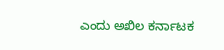ಎಂದು ಅಖಿಲ ಕರ್ನಾಟಕ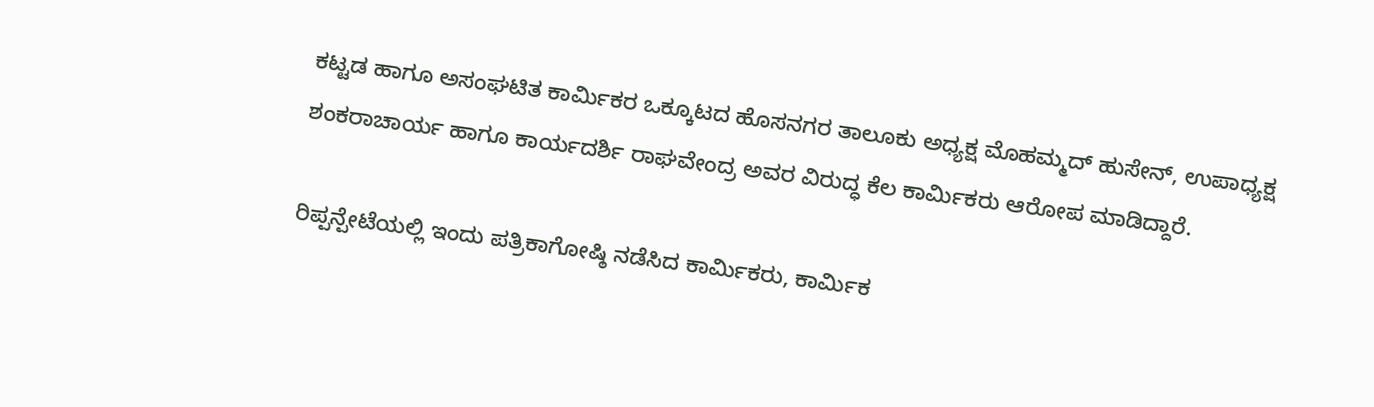ಕಟ್ಟಡ ಹಾಗೂ ಅಸಂಘಟಿತ ಕಾರ್ಮಿಕರ ಒಕ್ಕೂಟದ ಹೊಸನಗರ ತಾಲೂಕು ಅಧ್ಯಕ್ಷ ಮೊಹಮ್ಮದ್ ಹುಸೇನ್, ಉಪಾಧ್ಯಕ್ಷ ಶಂಕರಾಚಾರ್ಯ ಹಾಗೂ ಕಾರ್ಯದರ್ಶಿ ರಾಘವೇಂದ್ರ ಅವರ ವಿರುದ್ಧ ಕೆಲ ಕಾರ್ಮಿಕರು ಆರೋಪ ಮಾಡಿದ್ದಾರೆ.

ರಿಪ್ಪನ್ಪೇಟೆಯಲ್ಲಿ ಇಂದು ಪತ್ರಿಕಾಗೋಷ್ಠಿ ನಡೆಸಿದ ಕಾರ್ಮಿಕರು, ಕಾರ್ಮಿಕ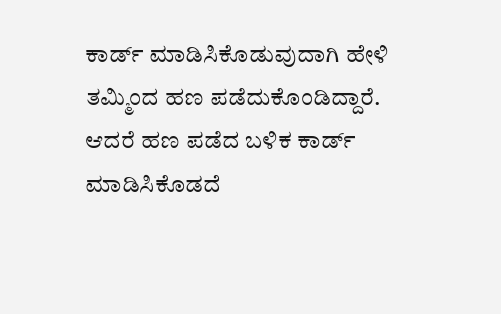ಕಾರ್ಡ್ ಮಾಡಿಸಿಕೊಡುವುದಾಗಿ ಹೇಳಿ ತಮ್ಮಿಂದ ಹಣ ಪಡೆದುಕೊಂಡಿದ್ದಾರೆ. ಆದರೆ ಹಣ ಪಡೆದ ಬಳಿಕ ಕಾರ್ಡ್ ಮಾಡಿಸಿಕೊಡದೆ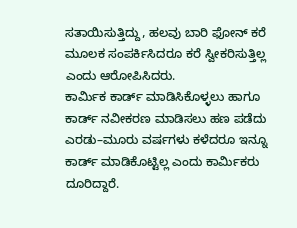ಸತಾಯಿಸುತ್ತಿದ್ದು, ಹಲವು ಬಾರಿ ಫೋನ್ ಕರೆ ಮೂಲಕ ಸಂಪರ್ಕಿಸಿದರೂ ಕರೆ ಸ್ವೀಕರಿಸುತ್ತಿಲ್ಲ ಎಂದು ಆರೋಪಿಸಿದರು.
ಕಾರ್ಮಿಕ ಕಾರ್ಡ್ ಮಾಡಿಸಿಕೊಳ್ಳಲು ಹಾಗೂ ಕಾರ್ಡ್ ನವೀಕರಣ ಮಾಡಿಸಲು ಹಣ ಪಡೆದು ಎರಡು–ಮೂರು ವರ್ಷಗಳು ಕಳೆದರೂ ಇನ್ನೂ ಕಾರ್ಡ್ ಮಾಡಿಕೊಟ್ಟಿಲ್ಲ ಎಂದು ಕಾರ್ಮಿಕರು ದೂರಿದ್ದಾರೆ.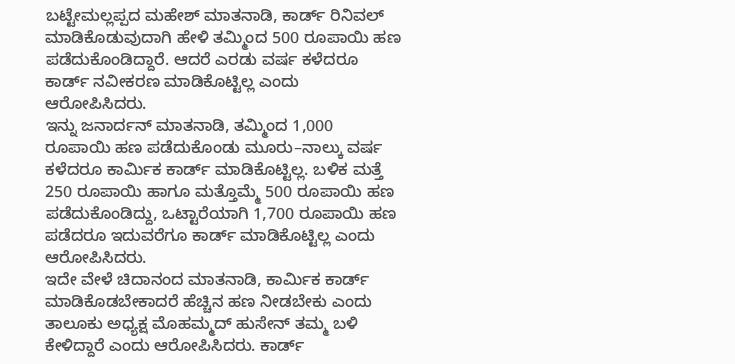ಬಟ್ಟೇಮಲ್ಲಪ್ಪದ ಮಹೇಶ್ ಮಾತನಾಡಿ, ಕಾರ್ಡ್ ರಿನಿವಲ್ ಮಾಡಿಕೊಡುವುದಾಗಿ ಹೇಳಿ ತಮ್ಮಿಂದ 500 ರೂಪಾಯಿ ಹಣ ಪಡೆದುಕೊಂಡಿದ್ದಾರೆ. ಆದರೆ ಎರಡು ವರ್ಷ ಕಳೆದರೂ ಕಾರ್ಡ್ ನವೀಕರಣ ಮಾಡಿಕೊಟ್ಟಿಲ್ಲ ಎಂದು ಆರೋಪಿಸಿದರು.
ಇನ್ನು ಜನಾರ್ದನ್ ಮಾತನಾಡಿ, ತಮ್ಮಿಂದ 1,000 ರೂಪಾಯಿ ಹಣ ಪಡೆದುಕೊಂಡು ಮೂರು–ನಾಲ್ಕು ವರ್ಷ ಕಳೆದರೂ ಕಾರ್ಮಿಕ ಕಾರ್ಡ್ ಮಾಡಿಕೊಟ್ಟಿಲ್ಲ. ಬಳಿಕ ಮತ್ತೆ 250 ರೂಪಾಯಿ ಹಾಗೂ ಮತ್ತೊಮ್ಮೆ 500 ರೂಪಾಯಿ ಹಣ ಪಡೆದುಕೊಂಡಿದ್ದು, ಒಟ್ಟಾರೆಯಾಗಿ 1,700 ರೂಪಾಯಿ ಹಣ ಪಡೆದರೂ ಇದುವರೆಗೂ ಕಾರ್ಡ್ ಮಾಡಿಕೊಟ್ಟಿಲ್ಲ ಎಂದು ಆರೋಪಿಸಿದರು.
ಇದೇ ವೇಳೆ ಚಿದಾನಂದ ಮಾತನಾಡಿ, ಕಾರ್ಮಿಕ ಕಾರ್ಡ್ ಮಾಡಿಕೊಡಬೇಕಾದರೆ ಹೆಚ್ಚಿನ ಹಣ ನೀಡಬೇಕು ಎಂದು ತಾಲೂಕು ಅಧ್ಯಕ್ಷ ಮೊಹಮ್ಮದ್ ಹುಸೇನ್ ತಮ್ಮ ಬಳಿ ಕೇಳಿದ್ದಾರೆ ಎಂದು ಆರೋಪಿಸಿದರು. ಕಾರ್ಡ್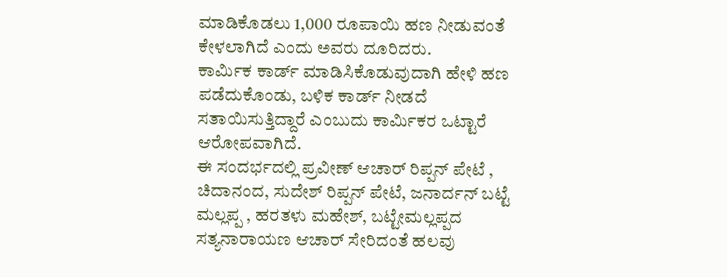ಮಾಡಿಕೊಡಲು 1,000 ರೂಪಾಯಿ ಹಣ ನೀಡುವಂತೆ ಕೇಳಲಾಗಿದೆ ಎಂದು ಅವರು ದೂರಿದರು.
ಕಾರ್ಮಿಕ ಕಾರ್ಡ್ ಮಾಡಿಸಿಕೊಡುವುದಾಗಿ ಹೇಳಿ ಹಣ ಪಡೆದುಕೊಂಡು, ಬಳಿಕ ಕಾರ್ಡ್ ನೀಡದೆ ಸತಾಯಿಸುತ್ತಿದ್ದಾರೆ ಎಂಬುದು ಕಾರ್ಮಿಕರ ಒಟ್ಟಾರೆ ಆರೋಪವಾಗಿದೆ.
ಈ ಸಂದರ್ಭದಲ್ಲಿ ಪ್ರವೀಣ್ ಆಚಾರ್ ರಿಪ್ಪನ್ ಪೇಟೆ , ಚಿದಾನಂದ, ಸುದೇಶ್ ರಿಪ್ಪನ್ ಪೇಟೆ, ಜನಾರ್ದನ್ ಬಟ್ಟೆ ಮಲ್ಲಪ್ಪ , ಹರತಳು ಮಹೇಶ್, ಬಟ್ಟೇಮಲ್ಲಪ್ಪದ ಸತ್ಯನಾರಾಯಣ ಆಚಾರ್ ಸೇರಿದಂತೆ ಹಲವು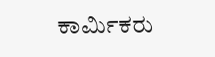ಕಾರ್ಮಿಕರು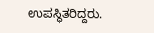ಉಪಸ್ಥಿತರಿದ್ದರು.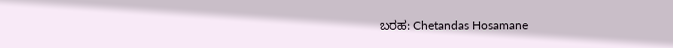ಬರಹ: Chetandas Hosamane